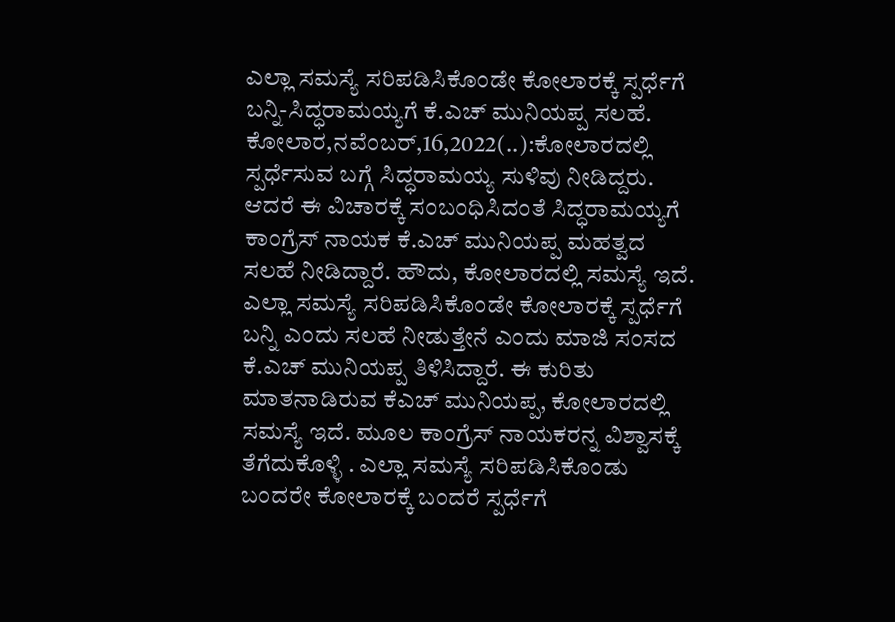ಎಲ್ಲಾ ಸಮಸ್ಯೆ ಸರಿಪಡಿಸಿಕೊಂಡೇ ಕೋಲಾರಕ್ಕೆ ಸ್ಪರ್ಧೆಗೆ ಬನ್ನಿ-ಸಿದ್ಧರಾಮಯ್ಯಗೆ ಕೆ.ಎಚ್ ಮುನಿಯಪ್ಪ ಸಲಹೆ. ಕೋಲಾರ,ನವೆಂಬರ್,16,2022(..):ಕೋಲಾರದಲ್ಲಿ ಸ್ಪರ್ಧೆಸುವ ಬಗ್ಗೆ ಸಿದ್ಧರಾಮಯ್ಯ ಸುಳಿವು ನೀಡಿದ್ದರು. ಆದರೆ ಈ ವಿಚಾರಕ್ಕೆ ಸಂಬಂಧಿಸಿದಂತೆ ಸಿದ್ಧರಾಮಯ್ಯಗೆ ಕಾಂಗ್ರೆಸ್ ನಾಯಕ ಕೆ.ಎಚ್ ಮುನಿಯಪ್ಪ ಮಹತ್ವದ ಸಲಹೆ ನೀಡಿದ್ದಾರೆ. ಹೌದು, ಕೋಲಾರದಲ್ಲಿ ಸಮಸ್ಯೆ ಇದೆ. ಎಲ್ಲಾ ಸಮಸ್ಯೆ ಸರಿಪಡಿಸಿಕೊಂಡೇ ಕೋಲಾರಕ್ಕೆ ಸ್ಪರ್ಧೆಗೆ ಬನ್ನಿ ಎಂದು ಸಲಹೆ ನೀಡುತ್ತೇನೆ ಎಂದು ಮಾಜಿ ಸಂಸದ ಕೆ.ಎಚ್ ಮುನಿಯಪ್ಪ ತಿಳಿಸಿದ್ದಾರೆ. ಈ ಕುರಿತು ಮಾತನಾಡಿರುವ ಕೆಎಚ್ ಮುನಿಯಪ್ಪ, ಕೋಲಾರದಲ್ಲಿ ಸಮಸ್ಯೆ ಇದೆ. ಮೂಲ ಕಾಂಗ್ರೆಸ್ ನಾಯಕರನ್ನ ವಿಶ್ವಾಸಕ್ಕೆ ತೆಗೆದುಕೊಳ್ಳಿ . ಎಲ್ಲಾ ಸಮಸ್ಯೆ ಸರಿಪಡಿಸಿಕೊಂಡು ಬಂದರೇ ಕೋಲಾರಕ್ಕೆ ಬಂದರೆ ಸ್ಪರ್ಧೆಗೆ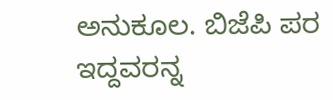ಅನುಕೂಲ. ಬಿಜೆಪಿ ಪರ ಇದ್ದವರನ್ನ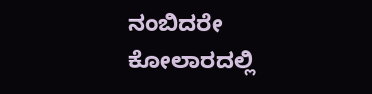ನಂಬಿದರೇ ಕೋಲಾರದಲ್ಲಿ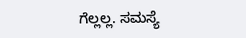ಗೆಲ್ಲಲ್ಲ. ಸಮಸ್ಯೆ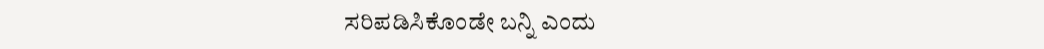ಸರಿಪಡಿಸಿಕೊಂಡೇ ಬನ್ನಿ ಎಂದು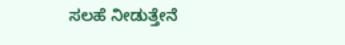ಸಲಹೆ ನೀಡುತ್ತೇನೆ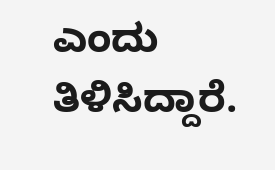ಎಂದು ತಿಳಿಸಿದ್ದಾರೆ.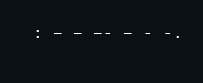: – – –- – - -.